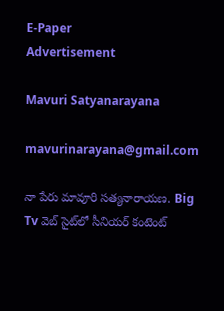E-Paper
Advertisement

Mavuri Satyanarayana

mavurinarayana@gmail.com

నా పేరు మావూరి సత్యనారాయణ. Big Tv వెబ్ సైట్‌లో సీనియర్ కంటెంట్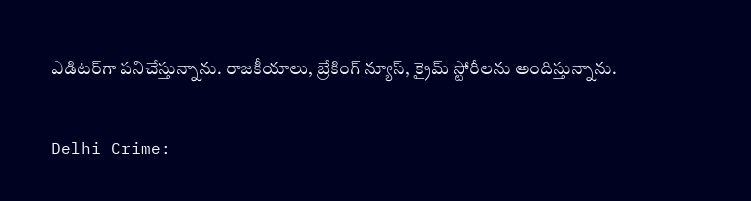ఎడిటర్‌గా పనిచేస్తున్నాను. రాజకీయాలు, బ్రేకింగ్ న్యూస్, క్రైమ్ స్టోరీలను అందిస్తున్నాను.

Delhi Crime: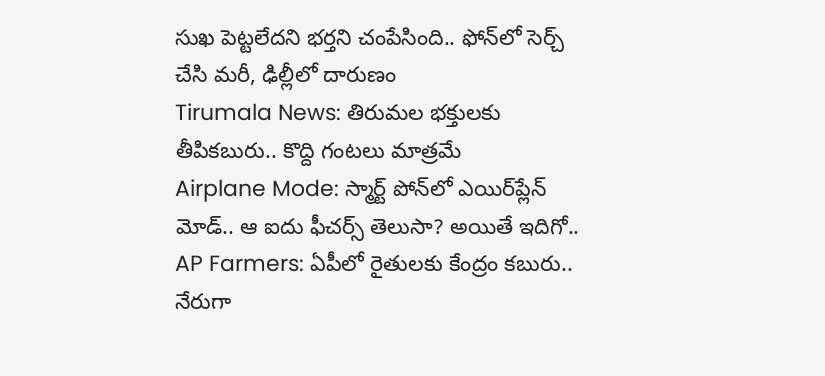సుఖ పెట్టలేదని భర్తని చంపేసింది.. ఫోన్‌లో సెర్చ్ చేసి మరీ, ఢిల్లీలో దారుణం
Tirumala News: తిరుమల భక్తులకు తీపికబురు.. కొద్ది గంటలు మాత్రమే
Airplane Mode: స్మార్ట్ పోన్‌లో ఎయిర్‌ప్లేన్ మోడ్‌‌.. ఆ ఐదు ఫీచర్స్ తెలుసా? అయితే ఇదిగో..
AP Farmers: ఏపీలో రైతులకు కేంద్రం కబురు.. నేరుగా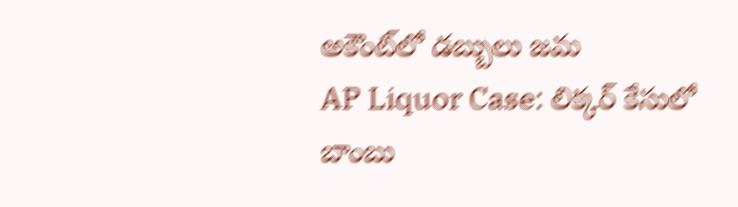అకౌంట్‌లో డబ్బులు జమ
AP Liquor Case: లిక్కర్ కేసులో బాంబు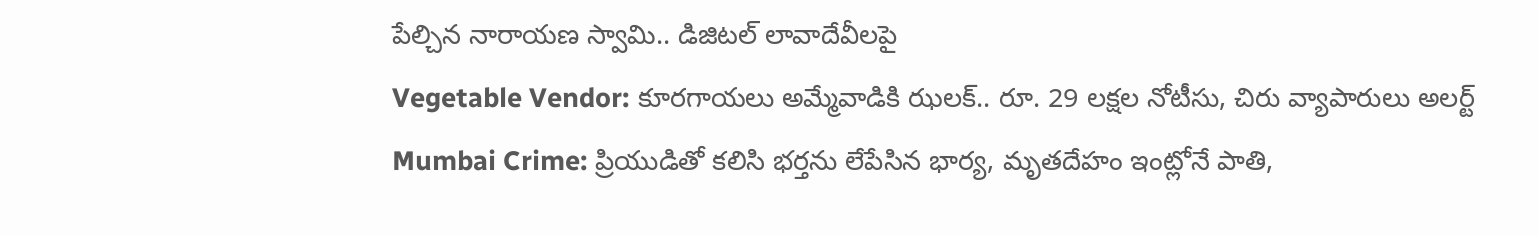పేల్చిన నారాయణ స్వామి.. డిజిటల్ లావాదేవీలపై
Vegetable Vendor: కూరగాయలు అమ్మేవాడికి ఝలక్.. రూ. 29 లక్షల నోటీసు, చిరు వ్యాపారులు అలర్ట్
Mumbai Crime: ప్రియుడితో కలిసి భర్తను లేపేసిన భార్య, మృతదేహం ఇంట్లోనే పాతి,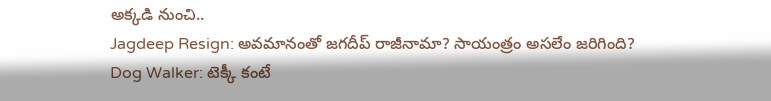అక్కడి నుంచి..
Jagdeep Resign: అవమానంతో జగదీప్ రాజీనామా? సాయంత్రం అసలేం జరిగింది?
Dog Walker: టెక్కీ కంటే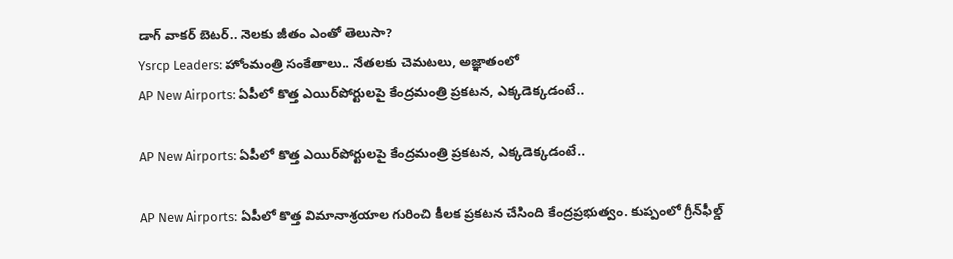డాగ్ వాకర్ బెటర్.. నెలకు జీతం ఎంతో తెలుసా?
Ysrcp Leaders: హోంమంత్రి సంకేతాలు.. నేతలకు చెమటలు, అజ్ఞాతంలో
AP New Airports: ఏపీలో కొత్త ఎయిర్‌పోర్టులపై కేంద్రమంత్రి ప్రకటన, ఎక్కడెక్కడంటే..

AP New Airports: ఏపీలో కొత్త ఎయిర్‌పోర్టులపై కేంద్రమంత్రి ప్రకటన, ఎక్కడెక్కడంటే..

AP New Airports: ఏపీలో కొత్త విమానాశ్రయాల గురించి కీలక ప్రకటన చేసింది కేంద్రప్రభుత్వం. కుప్పంలో గ్రీన్‌ఫీల్డ్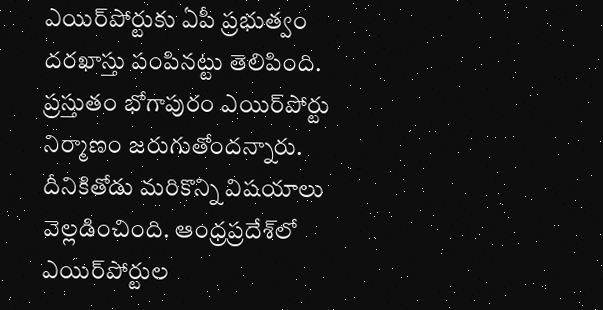ఎయిర్‌పోర్టుకు ఏపీ ప్రభుత్వం దరఖాస్తు పంపినట్టు తెలిపింది. ప్రస్తుతం భోగాపురం ఎయిర్‌పోర్టు నిర్మాణం జరుగుతోందన్నారు. దీనికితోడు మరికొన్ని విషయాలు వెల్లడించింది. ఆంధ్రప్రదేశ్‌లో ఎయిర్‌పోర్టుల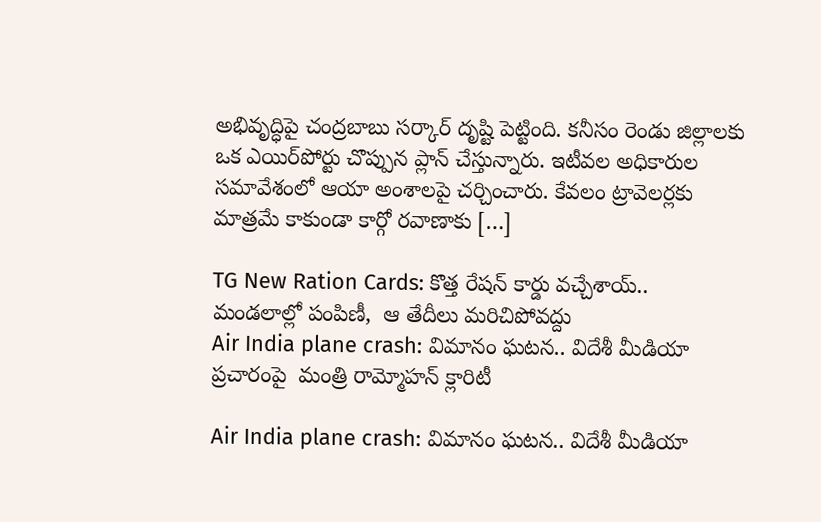అభివృద్ధిపై చంద్రబాబు సర్కార్ దృష్టి పెట్టింది. కనీసం రెండు జిల్లాలకు ఒక ఎయిర్‌పోర్టు చొప్పున ప్లాన్ చేస్తున్నారు. ఇటీవల అధికారుల సమావేశంలో ఆయా అంశాలపై చర్చించారు. కేవలం ట్రావెలర్లకు మాత్రమే కాకుండా కార్గో రవాణాకు […]

TG New Ration Cards: కొత్త రేషన్ కార్డు వచ్చేశాయ్..  మండలాల్లో పంపిణీ,  ఆ తేదీలు మరిచిపోవద్దు
Air India plane crash: విమానం ఘటన.. విదేశీ మీడియా ప్రచారంపై  మంత్రి రామ్మోహన్ క్లారిటీ

Air India plane crash: విమానం ఘటన.. విదేశీ మీడియా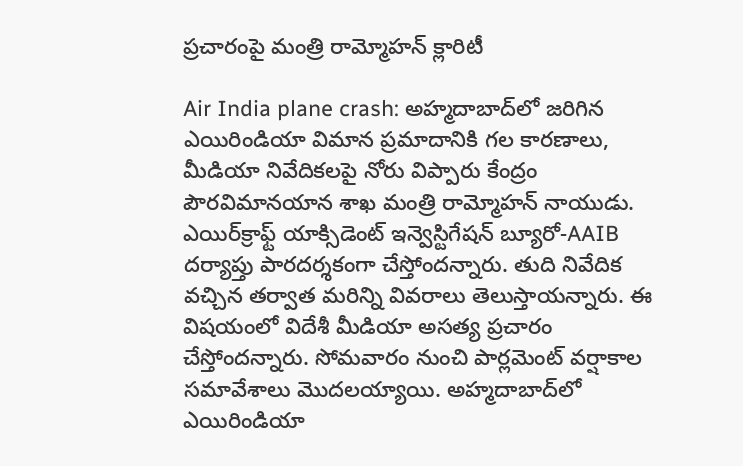ప్రచారంపై మంత్రి రామ్మోహన్ క్లారిటీ

Air India plane crash: అహ్మదాబాద్‌లో జరిగిన ఎయిరిండియా విమాన ప్రమాదానికి గల కారణాలు, మీడియా నివేదికలపై నోరు విప్పారు కేంద్రం పౌరవిమానయాన శాఖ మంత్రి రామ్మోహన్ నాయుడు. ఎయిర్‌క్రాఫ్ట్ యాక్సిడెంట్ ఇన్వెస్టిగేషన్ బ్యూరో-AAIB దర్యాప్తు పారదర్శకంగా చేస్తోందన్నారు. తుది నివేదిక వచ్చిన తర్వాత మరిన్ని వివరాలు తెలుస్తాయన్నారు. ఈ విషయంలో విదేశీ మీడియా అసత్య ప్రచారం చేస్తోందన్నారు. సోమవారం నుంచి పార్లమెంట్ వర్షాకాల సమావేశాలు మొదలయ్యాయి. అహ్మదాబాద్‌లో ఎయిరిండియా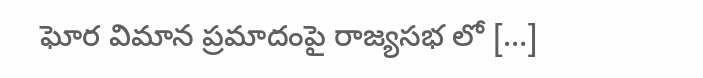ఘోర విమాన ప్రమాదంపై రాజ్యసభ లో […]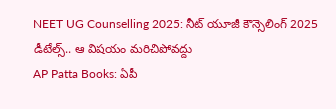NEET UG Counselling 2025: నీట్ యూజీ కౌన్సెలింగ్ 2025 డీటేల్స్.. ఆ విషయం మరిచిపోవద్దు
AP Patta Books: ఏపీ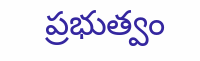ప్రభుత్వం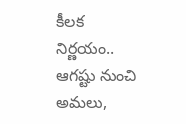కీలక నిర్ణయం.. ఆగష్టు నుంచి అమలు,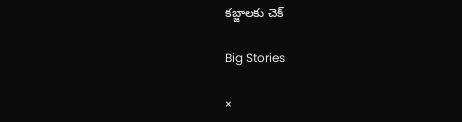కబ్జాలకు చెక్

Big Stories

×